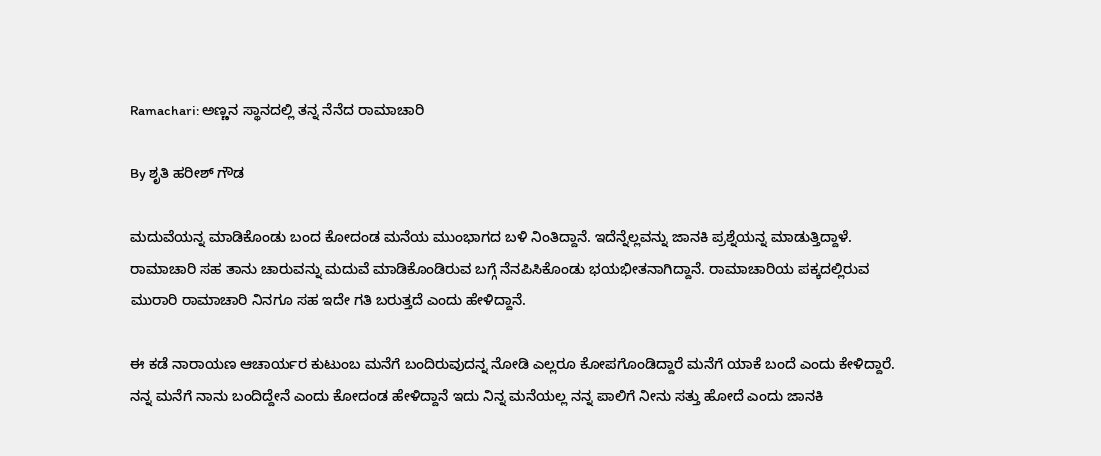Ramachari: ಅಣ್ಣನ ಸ್ಥಾನದಲ್ಲಿ ತನ್ನ ನೆನೆದ ರಾಮಾಚಾರಿ

By ಶೃತಿ ಹರೀಶ್ ಗೌಡ

ಮದುವೆಯನ್ನ ಮಾಡಿಕೊಂಡು ಬಂದ ಕೋದಂಡ ಮನೆಯ ಮುಂಭಾಗದ ಬಳಿ ನಿಂತಿದ್ದಾನೆ. ಇದೆನ್ನೆಲ್ಲವನ್ನು ಜಾನಕಿ ಪ್ರಶ್ನೆಯನ್ನ ಮಾಡುತ್ತಿದ್ದಾಳೆ. ರಾಮಾಚಾರಿ ಸಹ ತಾನು ಚಾರುವನ್ನು ಮದುವೆ ಮಾಡಿಕೊಂಡಿರುವ ಬಗ್ಗೆ ನೆನಪಿಸಿಕೊಂಡು ಭಯಭೀತನಾಗಿದ್ದಾನೆ. ರಾಮಾಚಾರಿಯ ಪಕ್ಕದಲ್ಲಿರುವ ಮುರಾರಿ ರಾಮಾಚಾರಿ ನಿನಗೂ ಸಹ ಇದೇ ಗತಿ ಬರುತ್ತದೆ ಎಂದು ಹೇಳಿದ್ದಾನೆ.

ಈ ಕಡೆ ನಾರಾಯಣ ಆಚಾರ್ಯರ ಕುಟುಂಬ ಮನೆಗೆ ಬಂದಿರುವುದನ್ನ ನೋಡಿ ಎಲ್ಲರೂ ಕೋಪಗೊಂಡಿದ್ದಾರೆ ಮನೆಗೆ ಯಾಕೆ ಬಂದೆ ಎಂದು ಕೇಳಿದ್ದಾರೆ. ನನ್ನ ಮನೆಗೆ ನಾನು ಬಂದಿದ್ದೇನೆ ಎಂದು ಕೋದಂಡ ಹೇಳಿದ್ದಾನೆ ಇದು ನಿನ್ನ ಮನೆಯಲ್ಲ ನನ್ನ ಪಾಲಿಗೆ ನೀನು ಸತ್ತು ಹೋದೆ ಎಂದು ಜಾನಕಿ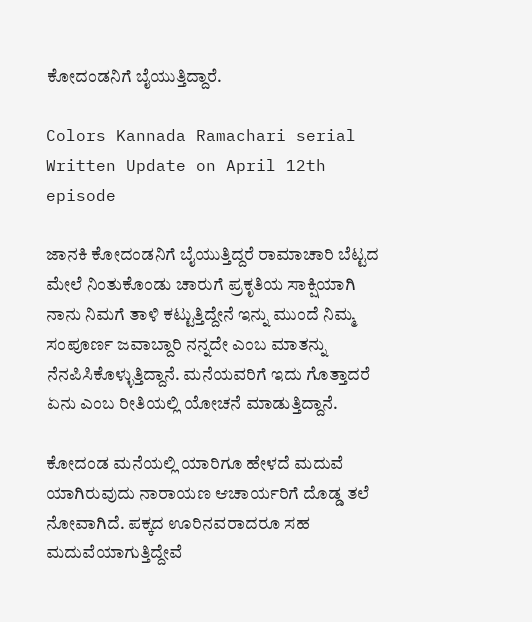ಕೋದಂಡನಿಗೆ ಬೈಯುತ್ತಿದ್ದಾರೆ.

Colors Kannada Ramachari serial Written Update on April 12th episode

ಜಾನಕಿ ಕೋದಂಡನಿಗೆ ಬೈಯುತ್ತಿದ್ದರೆ ರಾಮಾಚಾರಿ ಬೆಟ್ಟದ ಮೇಲೆ ನಿಂತುಕೊಂಡು ಚಾರುಗೆ ಪ್ರಕೃತಿಯ ಸಾಕ್ಷಿಯಾಗಿ ನಾನು ನಿಮಗೆ ತಾಳಿ ಕಟ್ಟುತ್ತಿದ್ದೇನೆ ಇನ್ನು ಮುಂದೆ ನಿಮ್ಮ ಸಂಪೂರ್ಣ ಜವಾಬ್ದಾರಿ ನನ್ನದೇ ಎಂಬ ಮಾತನ್ನು ನೆನಪಿಸಿಕೊಳ್ಳುತ್ತಿದ್ದಾನೆ. ಮನೆಯವರಿಗೆ ಇದು ಗೊತ್ತಾದರೆ ಏನು ಎಂಬ ರೀತಿಯಲ್ಲಿ ಯೋಚನೆ ಮಾಡುತ್ತಿದ್ದಾನೆ.

ಕೋದಂಡ ಮನೆಯಲ್ಲಿ ಯಾರಿಗೂ ಹೇಳದೆ ಮದುವೆ ಯಾಗಿರುವುದು ನಾರಾಯಣ ಆಚಾರ್ಯರಿಗೆ ದೊಡ್ಡ ತಲೆ ನೋವಾಗಿದೆ. ಪಕ್ಕದ ಊರಿನವರಾದರೂ ಸಹ ಮದುವೆಯಾಗುತ್ತಿದ್ದೇವೆ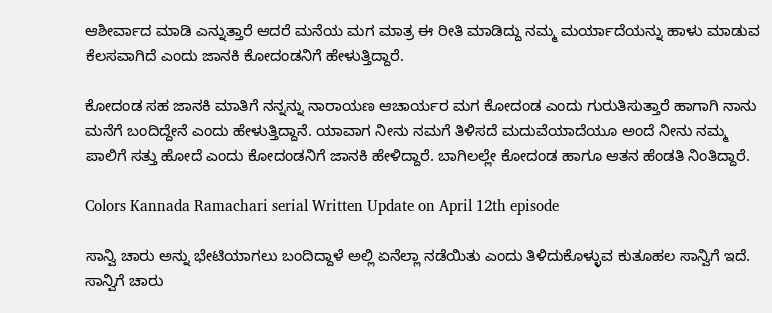ಆಶೀರ್ವಾದ ಮಾಡಿ ಎನ್ನುತ್ತಾರೆ ಆದರೆ ಮನೆಯ ಮಗ ಮಾತ್ರ ಈ ರೀತಿ ಮಾಡಿದ್ದು ನಮ್ಮ ಮರ್ಯಾದೆಯನ್ನು ಹಾಳು ಮಾಡುವ ಕೆಲಸವಾಗಿದೆ ಎಂದು ಜಾನಕಿ ಕೋದಂಡನಿಗೆ ಹೇಳುತ್ತಿದ್ದಾರೆ.

ಕೋದಂಡ ಸಹ ಜಾನಕಿ ಮಾತಿಗೆ ನನ್ನನ್ನು ನಾರಾಯಣ ಆಚಾರ್ಯರ ಮಗ ಕೋದಂಡ ಎಂದು ಗುರುತಿಸುತ್ತಾರೆ ಹಾಗಾಗಿ ನಾನು ಮನೆಗೆ ಬಂದಿದ್ದೇನೆ ಎಂದು ಹೇಳುತ್ತಿದ್ದಾನೆ. ಯಾವಾಗ ನೀನು ನಮಗೆ ತಿಳಿಸದೆ ಮದುವೆಯಾದೆಯೂ ಅಂದೆ ನೀನು ನಮ್ಮ ಪಾಲಿಗೆ ಸತ್ತು ಹೋದೆ ಎಂದು ಕೋದಂಡನಿಗೆ ಜಾನಕಿ ಹೇಳಿದ್ದಾರೆ. ಬಾಗಿಲಲ್ಲೇ ಕೋದಂಡ ಹಾಗೂ ಆತನ ಹೆಂಡತಿ ನಿಂತಿದ್ದಾರೆ.

Colors Kannada Ramachari serial Written Update on April 12th episode

ಸಾನ್ವಿ ಚಾರು ಅನ್ನು ಭೇಟಿಯಾಗಲು ಬಂದಿದ್ದಾಳೆ ಅಲ್ಲಿ ಏನೆಲ್ಲಾ ನಡೆಯಿತು ಎಂದು ತಿಳಿದುಕೊಳ್ಳುವ ಕುತೂಹಲ ಸಾನ್ವಿಗೆ ಇದೆ. ಸಾನ್ವಿಗೆ ಚಾರು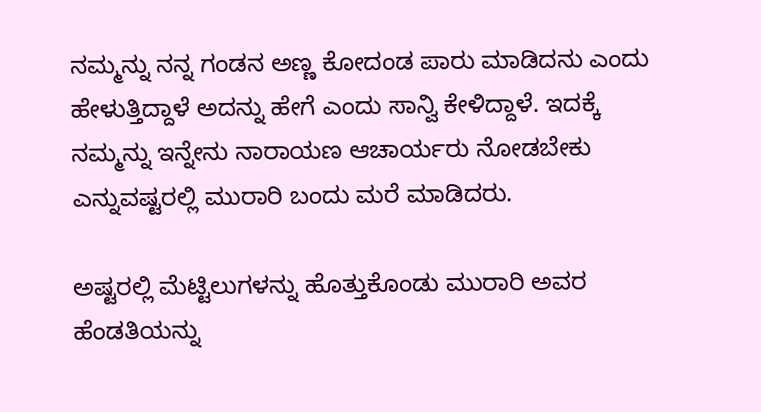ನಮ್ಮನ್ನು ನನ್ನ ಗಂಡನ ಅಣ್ಣ ಕೋದಂಡ ಪಾರು ಮಾಡಿದನು ಎಂದು ಹೇಳುತ್ತಿದ್ದಾಳೆ ಅದನ್ನು ಹೇಗೆ ಎಂದು ಸಾನ್ವಿ ಕೇಳಿದ್ದಾಳೆ. ಇದಕ್ಕೆ ನಮ್ಮನ್ನು ಇನ್ನೇನು ನಾರಾಯಣ ಆಚಾರ್ಯರು ನೋಡಬೇಕು ಎನ್ನುವಷ್ಟರಲ್ಲಿ ಮುರಾರಿ ಬಂದು ಮರೆ ಮಾಡಿದರು.

ಅಷ್ಟರಲ್ಲಿ ಮೆಟ್ಟಿಲುಗಳನ್ನು ಹೊತ್ತುಕೊಂಡು ಮುರಾರಿ ಅವರ ಹೆಂಡತಿಯನ್ನು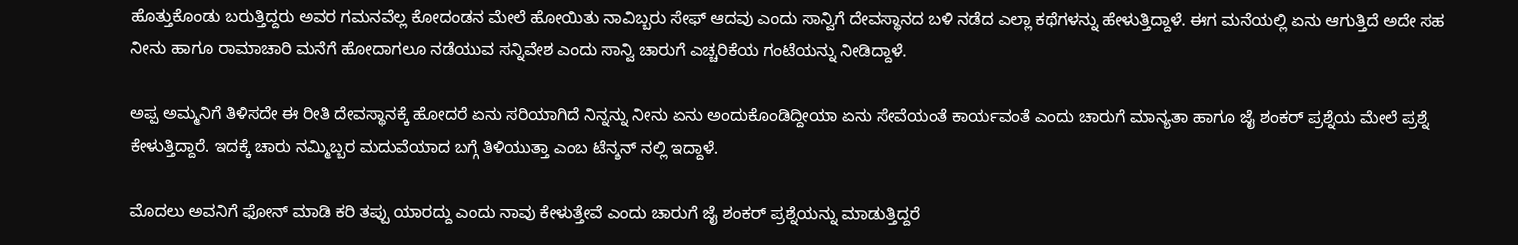ಹೊತ್ತುಕೊಂಡು ಬರುತ್ತಿದ್ದರು ಅವರ ಗಮನವೆಲ್ಲ ಕೋದಂಡನ ಮೇಲೆ ಹೋಯಿತು ನಾವಿಬ್ಬರು ಸೇಫ್ ಆದವು ಎಂದು ಸಾನ್ವಿಗೆ ದೇವಸ್ಥಾನದ ಬಳಿ ನಡೆದ ಎಲ್ಲಾ ಕಥೆಗಳನ್ನು ಹೇಳುತ್ತಿದ್ದಾಳೆ. ಈಗ ಮನೆಯಲ್ಲಿ ಏನು ಆಗುತ್ತಿದೆ ಅದೇ ಸಹ ನೀನು ಹಾಗೂ ರಾಮಾಚಾರಿ ಮನೆಗೆ ಹೋದಾಗಲೂ ನಡೆಯುವ ಸನ್ನಿವೇಶ ಎಂದು ಸಾನ್ವಿ ಚಾರುಗೆ ಎಚ್ಚರಿಕೆಯ ಗಂಟೆಯನ್ನು ನೀಡಿದ್ದಾಳೆ.

ಅಪ್ಪ ಅಮ್ಮನಿಗೆ ತಿಳಿಸದೇ ಈ ರೀತಿ ದೇವಸ್ಥಾನಕ್ಕೆ ಹೋದರೆ ಏನು ಸರಿಯಾಗಿದೆ ನಿನ್ನನ್ನು ನೀನು ಏನು ಅಂದುಕೊಂಡಿದ್ದೀಯಾ ಏನು ಸೇವೆಯಂತೆ ಕಾರ್ಯವಂತೆ ಎಂದು ಚಾರುಗೆ ಮಾನ್ಯತಾ ಹಾಗೂ ಜೈ ಶಂಕರ್ ಪ್ರಶ್ನೆಯ ಮೇಲೆ ಪ್ರಶ್ನೆ ಕೇಳುತ್ತಿದ್ದಾರೆ. ಇದಕ್ಕೆ ಚಾರು ನಮ್ಮಿಬ್ಬರ ಮದುವೆಯಾದ ಬಗ್ಗೆ ತಿಳಿಯುತ್ತಾ ಎಂಬ ಟೆನ್ಶನ್ ನಲ್ಲಿ ಇದ್ದಾಳೆ.

ಮೊದಲು ಅವನಿಗೆ ಫೋನ್ ಮಾಡಿ ಕರಿ ತಪ್ಪು ಯಾರದ್ದು ಎಂದು ನಾವು ಕೇಳುತ್ತೇವೆ ಎಂದು ಚಾರುಗೆ ಜೈ ಶಂಕರ್ ಪ್ರಶ್ನೆಯನ್ನು ಮಾಡುತ್ತಿದ್ದರೆ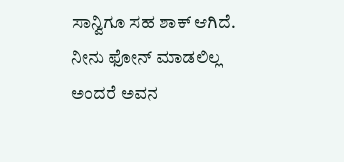ಸಾನ್ವಿಗೂ ಸಹ ಶಾಕ್ ಆಗಿದೆ. ನೀನು ಫೋನ್ ಮಾಡಲಿಲ್ಲ ಅಂದರೆ ಅವನ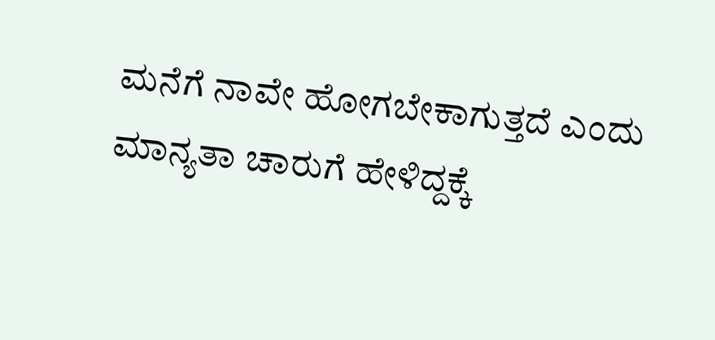ಮನೆಗೆ ನಾವೇ ಹೋಗಬೇಕಾಗುತ್ತದೆ ಎಂದು ಮಾನ್ಯತಾ ಚಾರುಗೆ ಹೇಳಿದ್ದಕ್ಕೆ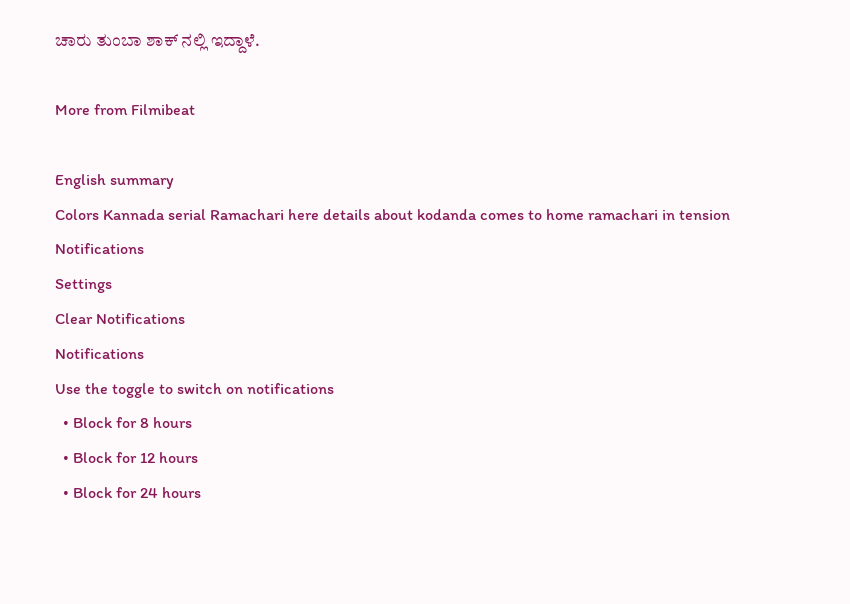ಚಾರು ತುಂಬಾ ಶಾಕ್ ನಲ್ಲಿ ಇದ್ದಾಳೆ.

More from Filmibeat

English summary
Colors Kannada serial Ramachari here details about kodanda comes to home ramachari in tension
Notifications
Settings
Clear Notifications
Notifications
Use the toggle to switch on notifications
  • Block for 8 hours
  • Block for 12 hours
  • Block for 24 hours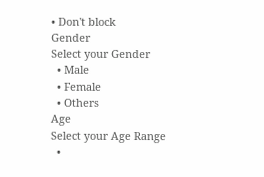• Don't block
Gender
Select your Gender
  • Male
  • Female
  • Others
Age
Select your Age Range
  •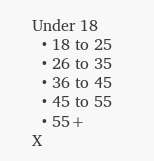Under 18
  • 18 to 25
  • 26 to 35
  • 36 to 45
  • 45 to 55
  • 55+
X